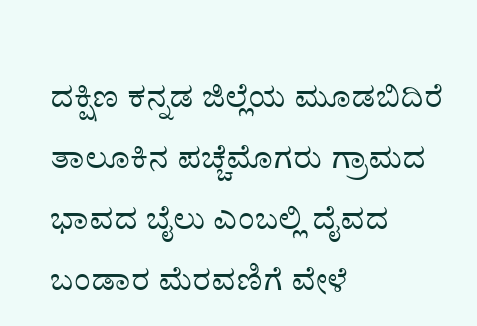ದಕ್ಷಿಣ ಕನ್ನಡ ಜಿಲ್ಲೆಯ ಮೂಡಬಿದಿರೆ ತಾಲೂಕಿನ ಪಚ್ಚೆಮೊಗರು ಗ್ರಾಮದ ಭಾವದ ಬೈಲು ಎಂಬಲ್ಲಿ ದೈವದ ಬಂಡಾರ ಮೆರವಣಿಗೆ ವೇಳೆ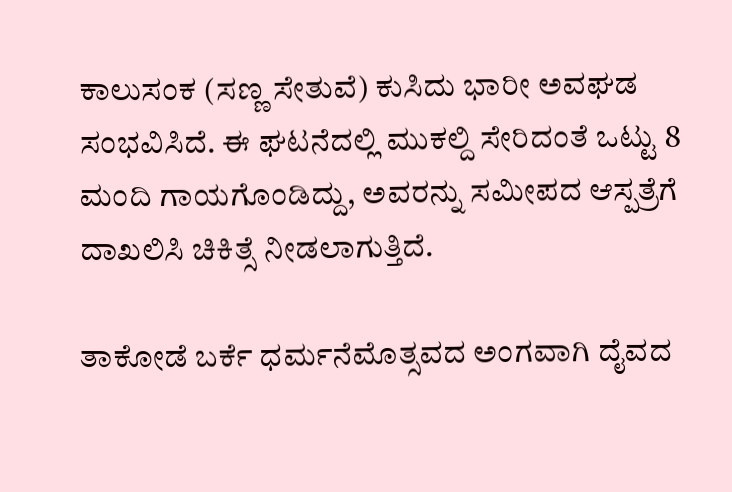ಕಾಲುಸಂಕ (ಸಣ್ಣ ಸೇತುವೆ) ಕುಸಿದು ಭಾರೀ ಅವಘಡ ಸಂಭವಿಸಿದೆ. ಈ ಘಟನೆದಲ್ಲಿ ಮುಕಲ್ದಿ ಸೇರಿದಂತೆ ಒಟ್ಟು 8 ಮಂದಿ ಗಾಯಗೊಂಡಿದ್ದು, ಅವರನ್ನು ಸಮೀಪದ ಆಸ್ಪತ್ರೆಗೆ ದಾಖಲಿಸಿ ಚಿಕಿತ್ಸೆ ನೀಡಲಾಗುತ್ತಿದೆ.

ತಾಕೋಡೆ ಬರ್ಕೆ ಧರ್ಮನೆಮೊತ್ಸವದ ಅಂಗವಾಗಿ ದೈವದ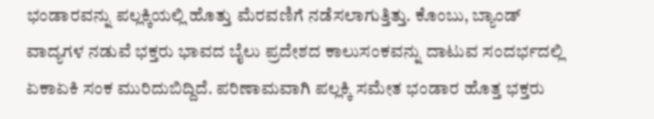ಭಂಡಾರವನ್ನು ಪಲ್ಲಕ್ಕಿಯಲ್ಲಿ ಹೊತ್ತು ಮೆರವಣಿಗೆ ನಡೆಸಲಾಗುತ್ತಿತ್ತು. ಕೊಂಬು, ಬ್ಯಾಂಡ್ ವಾದ್ಯಗಳ ನಡುವೆ ಭಕ್ತರು ಭಾವದ ಬೈಲು ಪ್ರದೇಶದ ಕಾಲುಸಂಕವನ್ನು ದಾಟುವ ಸಂದರ್ಭದಲ್ಲಿ ಏಕಾಏಕಿ ಸಂಕ ಮುರಿದುಬಿದ್ದಿದೆ. ಪರಿಣಾಮವಾಗಿ ಪಲ್ಲಕ್ಕಿ ಸಮೇತ ಭಂಡಾರ ಹೊತ್ತ ಭಕ್ತರು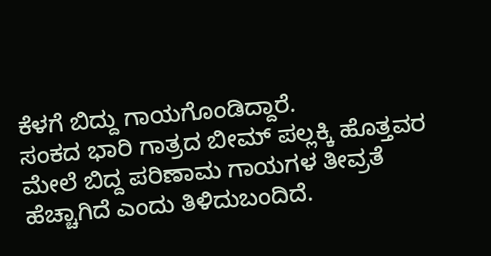ಕೆಳಗೆ ಬಿದ್ದು ಗಾಯಗೊಂಡಿದ್ದಾರೆ.
ಸಂಕದ ಭಾರಿ ಗಾತ್ರದ ಬೀಮ್ ಪಲ್ಲಕ್ಕಿ ಹೊತ್ತವರ ಮೇಲೆ ಬಿದ್ದ ಪರಿಣಾಮ ಗಾಯಗಳ ತೀವ್ರತೆ ಹೆಚ್ಚಾಗಿದೆ ಎಂದು ತಿಳಿದುಬಂದಿದೆ.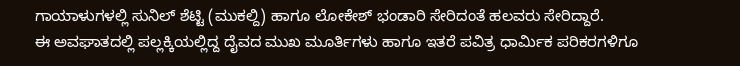ಗಾಯಾಳುಗಳಲ್ಲಿ ಸುನಿಲ್ ಶೆಟ್ಟಿ (ಮುಕಲ್ದಿ) ಹಾಗೂ ಲೋಕೇಶ್ ಭಂಡಾರಿ ಸೇರಿದಂತೆ ಹಲವರು ಸೇರಿದ್ದಾರೆ.
ಈ ಅವಘಾತದಲ್ಲಿ ಪಲ್ಲಕ್ಕಿಯಲ್ಲಿದ್ದ ದೈವದ ಮುಖ ಮೂರ್ತಿಗಳು ಹಾಗೂ ಇತರೆ ಪವಿತ್ರ ಧಾರ್ಮಿಕ ಪರಿಕರಗಳಿಗೂ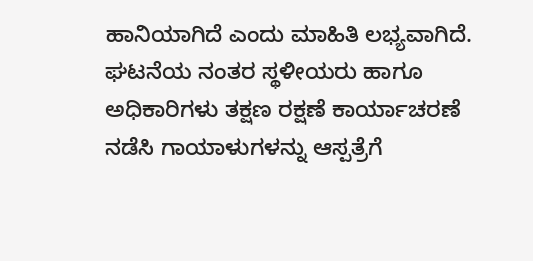ಹಾನಿಯಾಗಿದೆ ಎಂದು ಮಾಹಿತಿ ಲಭ್ಯವಾಗಿದೆ.
ಘಟನೆಯ ನಂತರ ಸ್ಥಳೀಯರು ಹಾಗೂ ಅಧಿಕಾರಿಗಳು ತಕ್ಷಣ ರಕ್ಷಣೆ ಕಾರ್ಯಾಚರಣೆ ನಡೆಸಿ ಗಾಯಾಳುಗಳನ್ನು ಆಸ್ಪತ್ರೆಗೆ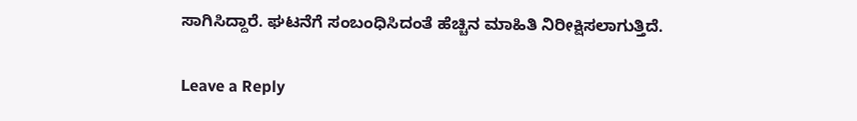ಸಾಗಿಸಿದ್ದಾರೆ. ಘಟನೆಗೆ ಸಂಬಂಧಿಸಿದಂತೆ ಹೆಚ್ಚಿನ ಮಾಹಿತಿ ನಿರೀಕ್ಷಿಸಲಾಗುತ್ತಿದೆ.

Leave a Reply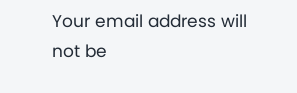Your email address will not be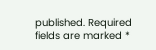published. Required fields are marked *